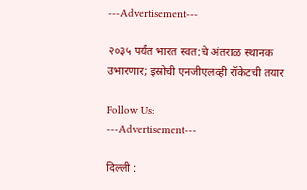---Advertisement---

२०३५ पर्यंत भारत स्वत:चे अंतराळ स्थानक उभारणार; इस्रोची एनजीएलव्ही रॉकेटची तयार

Follow Us:
---Advertisement---

दिल्ली :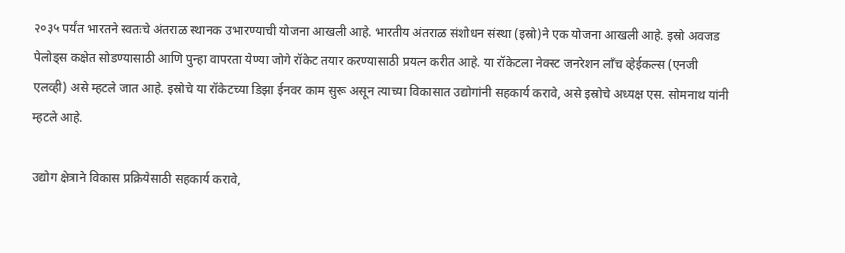२०३५ पर्यंत भारतने स्वतःचे अंतराळ स्थानक उभारण्याची योजना आखली आहे. भारतीय अंतराळ संशोधन संस्था (इस्रो)ने एक योजना आखली आहे. इस्रो अवजड पेलोड्स कक्षेत सोडण्यासाठी आणि पुन्हा वापरता येण्या जोगे रॉकेट तयार करण्यासाठी प्रयत्न करीत आहे. या रॉकेटला नेक्स्ट जनरेशन लाँच व्हेईकल्स (एनजी एलव्ही) असे म्हटले जात आहे. इस्रोचे या रॉकेटच्या डिझा ईनवर काम सुरू असून त्याच्या विकासात उद्योगांनी सहकार्य करावे, असे इस्रोचे अध्यक्ष एस. सोमनाथ यांनी म्हटले आहे.

उद्योग क्षेत्राने विकास प्रक्रियेसाठी सहकार्य करावे,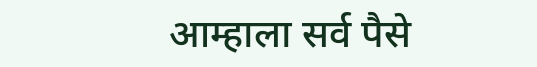आम्हाला सर्व पैसे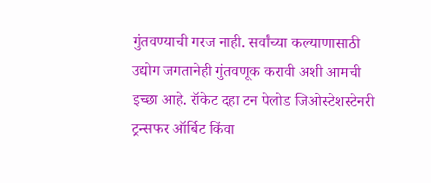गुंतवण्याची गरज नाही. सर्वांच्या कल्याणासाठी उद्योग जगतानेही गुंतवणूक करावी अशी आमची इच्छा आहे. रॉकेट दहा टन पेलोड जिओस्टेशस्टेनरी ट्रन्सफर ऑर्बिट किंवा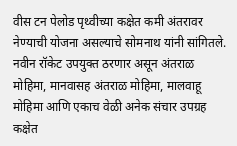वीस टन पेलोड पृथ्वीच्या कक्षेत कमी अंतरावर नेण्याची योजना असल्याचे सोमनाथ यांनी सांगितले. नवीन रॉकेट उपयुक्त ठरणार असून अंतराळ मोहिमा, मानवासह अंतराळ मोहिमा, मालवाहू मोहिमा आणि एकाच वेळी अनेक संचार उपग्रह कक्षेत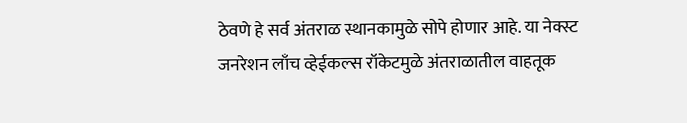ठेवणे हे सर्व अंतराळ स्थानकामुळे सोपे होणार आहे. या नेक्स्ट जनरेशन लाँच व्हेईकल्स रॉकेटमुळे अंतराळातील वाहतूक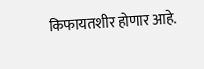किफायतशीर होणार आहे.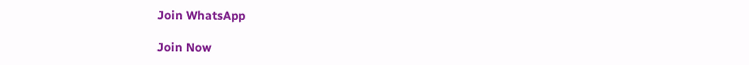Join WhatsApp

Join Now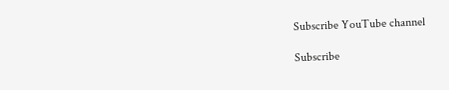Subscribe YouTube channel

Subscribe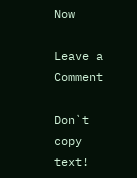Now

Leave a Comment

Don`t copy text!